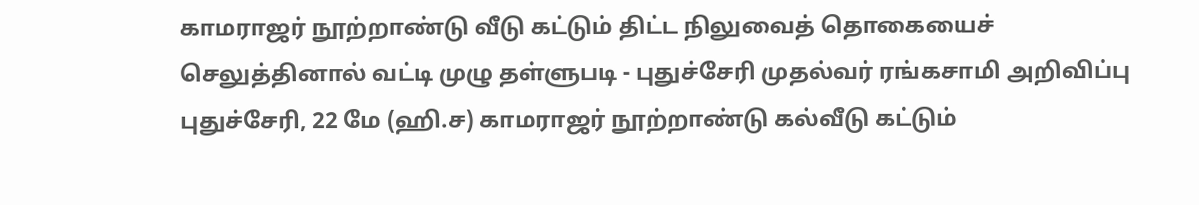காமராஜர் நூற்றாண்டு வீடு கட்டும் திட்ட நிலுவைத் தொகையைச் செலுத்தினால் வட்டி முழு தள்ளுபடி - புதுச்சேரி முதல்வர் ரங்கசாமி அறிவிப்பு
புதுச்சேரி, 22 மே (ஹி.ச) காமராஜர் நூற்றாண்டு கல்வீடு கட்டும்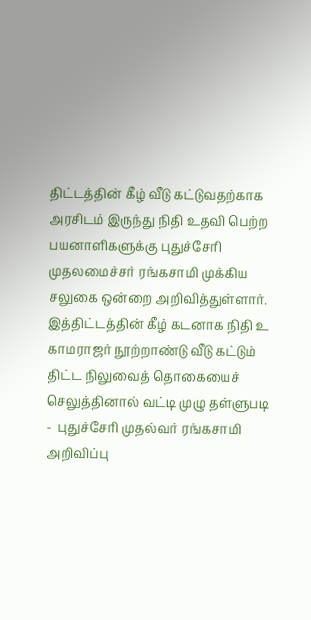திட்டத்தின் கீழ் வீடு கட்டுவதற்காக அரசிடம் இருந்து நிதி உதவி பெற்ற பயனாளிகளுக்கு புதுச்சேரி முதலமைச்சர் ரங்கசாமி முக்கிய சலுகை ஒன்றை அறிவித்துள்ளார். இத்திட்டத்தின் கீழ் கடனாக நிதி உ
காமராஜர் நூற்றாண்டு வீடு கட்டும் திட்ட நிலுவைத் தொகையைச் செலுத்தினால் வட்டி முழு தள்ளுபடி -  புதுச்சேரி முதல்வர் ரங்கசாமி அறிவிப்பு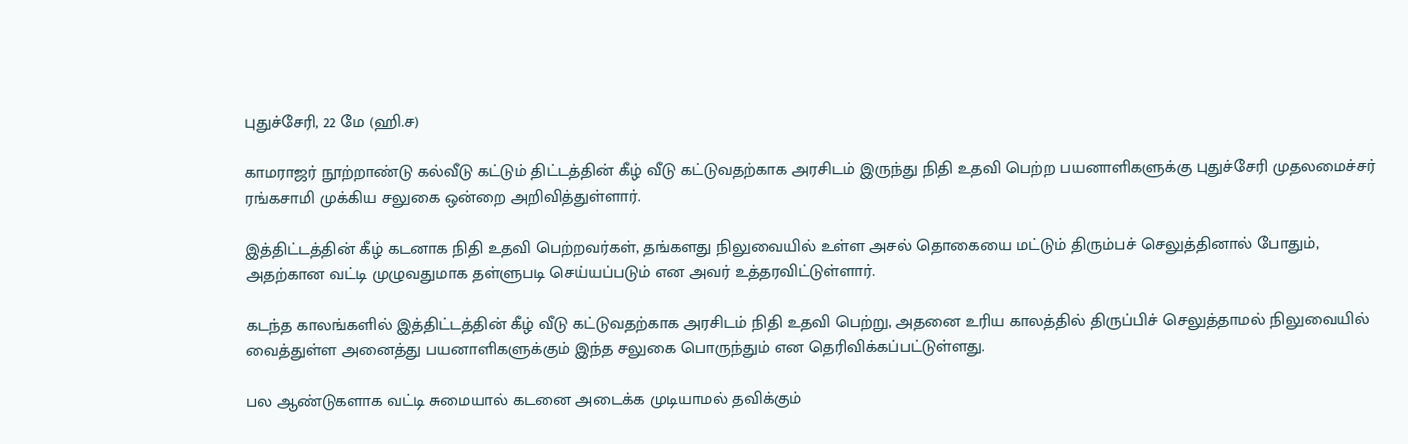புதுச்சேரி, 22 மே (ஹி.ச)

காமராஜர் நூற்றாண்டு கல்வீடு கட்டும் திட்டத்தின் கீழ் வீடு கட்டுவதற்காக அரசிடம் இருந்து நிதி உதவி பெற்ற பயனாளிகளுக்கு புதுச்சேரி முதலமைச்சர் ரங்கசாமி முக்கிய சலுகை ஒன்றை அறிவித்துள்ளார்.

இத்திட்டத்தின் கீழ் கடனாக நிதி உதவி பெற்றவர்கள், தங்களது நிலுவையில் உள்ள அசல் தொகையை மட்டும் திரும்பச் செலுத்தினால் போதும், அதற்கான வட்டி முழுவதுமாக தள்ளுபடி செய்யப்படும் என அவர் உத்தரவிட்டுள்ளார்.

கடந்த காலங்களில் இத்திட்டத்தின் கீழ் வீடு கட்டுவதற்காக அரசிடம் நிதி உதவி பெற்று, அதனை உரிய காலத்தில் திருப்பிச் செலுத்தாமல் நிலுவையில் வைத்துள்ள அனைத்து பயனாளிகளுக்கும் இந்த சலுகை பொருந்தும் என தெரிவிக்கப்பட்டுள்ளது.

பல ஆண்டுகளாக வட்டி சுமையால் கடனை அடைக்க முடியாமல் தவிக்கும்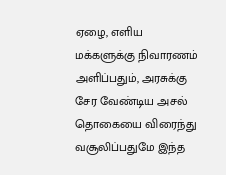ஏழை, எளிய மக்களுக்கு நிவாரணம் அளிப்பதும், அரசுக்கு சேர வேண்டிய அசல் தொகையை விரைந்து வசூலிப்பதுமே இந்த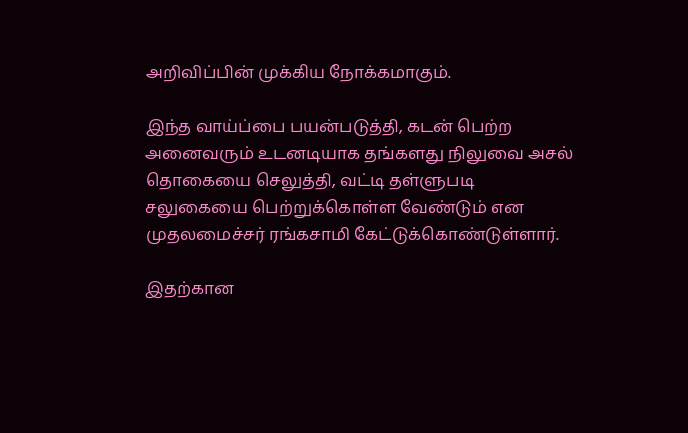அறிவிப்பின் முக்கிய நோக்கமாகும்.

இந்த வாய்ப்பை பயன்படுத்தி, கடன் பெற்ற அனைவரும் உடனடியாக தங்களது நிலுவை அசல் தொகையை செலுத்தி, வட்டி தள்ளுபடி சலுகையை பெற்றுக்கொள்ள வேண்டும் என முதலமைச்சர் ரங்கசாமி கேட்டுக்கொண்டுள்ளார்.

இதற்கான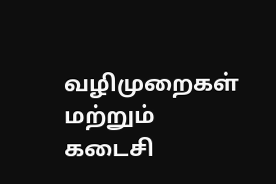வழிமுறைகள் மற்றும் கடைசி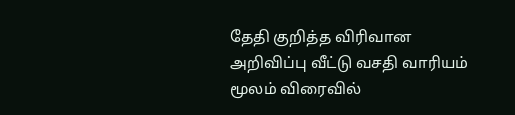தேதி குறித்த விரிவான அறிவிப்பு வீட்டு வசதி வாரியம் மூலம் விரைவில்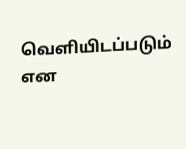வெளியிடப்படும் என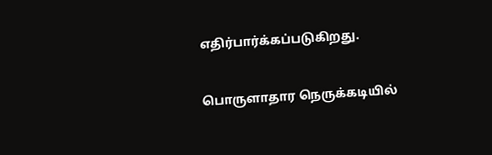எதிர்பார்க்கப்படுகிறது.

பொருளாதார நெருக்கடியில்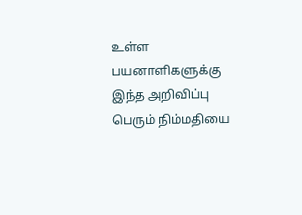உள்ள பயனாளிகளுக்கு இந்த அறிவிப்பு பெரும் நிம்மதியை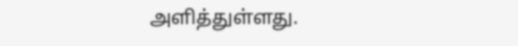அளித்துள்ளது.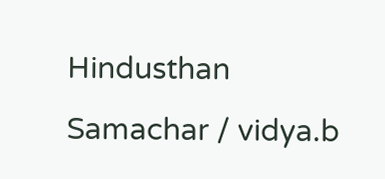Hindusthan Samachar / vidya.b